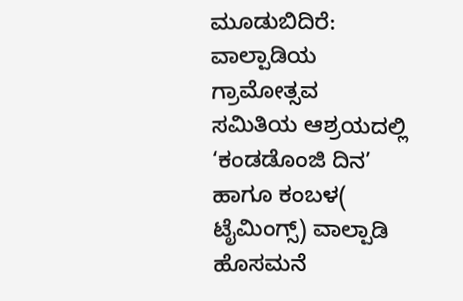ಮೂಡುಬಿದಿರೆ: ವಾಲ್ಪಾಡಿಯ ಗ್ರಾಮೋತ್ಸವ ಸಮಿತಿಯ ಆಶ್ರಯದಲ್ಲಿ ‘ಕಂಡಡೊಂಜಿ ದಿನ’ ಹಾಗೂ ಕಂಬಳ( ಟೈಮಿಂಗ್ಸ್) ವಾಲ್ಪಾಡಿ ಹೊಸಮನೆ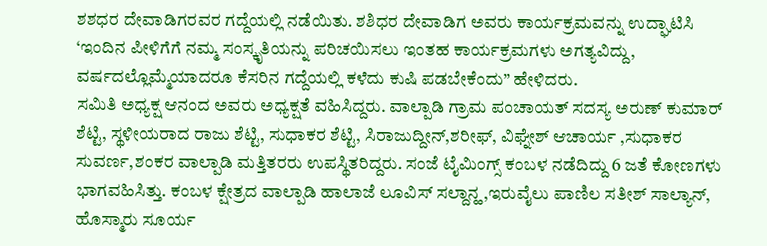ಶಶಧರ ದೇವಾಡಿಗರವರ ಗದ್ದೆಯಲ್ಲಿ ನಡೆಯಿತು. ಶಶಿಧರ ದೇವಾಡಿಗ ಅವರು ಕಾರ್ಯಕ್ರಮವನ್ನು ಉದ್ಘಾಟಿಸಿ ‘ಇಂದಿನ ಪೀಳಿಗೆಗೆ ನಮ್ಮ ಸಂಸ್ಕೃತಿಯನ್ನು ಪರಿಚಯಿಸಲು ಇಂತಹ ಕಾರ್ಯಕ್ರಮಗಳು ಅಗತ್ಯವಿದ್ದು, ವರ್ಷದಲ್ಲೊಮ್ಮೆಯಾದರೂ ಕೆಸರಿನ ಗದ್ದೆಯಲ್ಲಿ ಕಳೆದು ಕುಷಿ ಪಡಬೇಕೆಂದು” ಹೇಳಿದರು.
ಸಮಿತಿ ಅಧ್ಯಕ್ಷ ಆನಂದ ಅವರು ಅಧ್ಯಕ್ಷತೆ ವಹಿಸಿದ್ದರು. ವಾಲ್ಪಾಡಿ ಗ್ರಾಮ ಪಂಚಾಯತ್ ಸದಸ್ಯ ಅರುಣ್ ಕುಮಾರ್ ಶೆಟ್ಟಿ, ಸ್ಥಳೀಯರಾದ ರಾಜು ಶೆಟ್ಟಿ, ಸುಧಾಕರ ಶೆಟ್ಟಿ, ಸಿರಾಜುದ್ದೀನ್,ಶರೀಫ್, ವಿಘ್ನೇಶ್ ಆಚಾರ್ಯ ,ಸುಧಾಕರ ಸುವರ್ಣ,ಶಂಕರ ವಾಲ್ಪಾಡಿ ಮತ್ತಿತರರು ಉಪಸ್ಥಿತರಿದ್ದರು. ಸಂಜೆ ಟೈಮಿಂಗ್ಸ್ ಕಂಬಳ ನಡೆದಿದ್ದು 6 ಜತೆ ಕೋಣಗಳು ಭಾಗವಹಿಸಿತ್ತು. ಕಂಬಳ ಕ್ಷೇತ್ರದ ವಾಲ್ಪಾಡಿ ಹಾಲಾಜೆ ಲೂವಿಸ್ ಸಲ್ದಾನ್ಹ,ಇರುವೈಲು ಪಾಣಿಲ ಸತೀಶ್ ಸಾಲ್ಯಾನ್, ಹೊಸ್ಮಾರು ಸೂರ್ಯ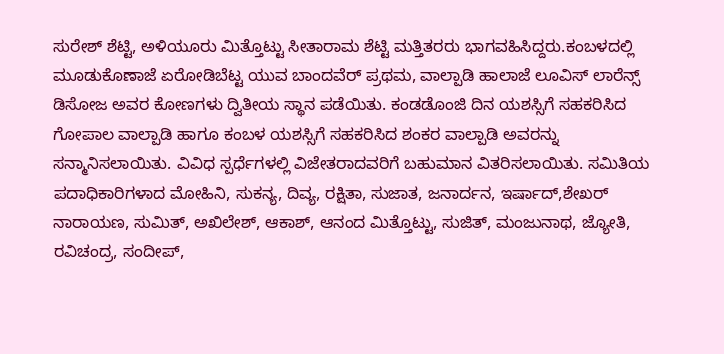ಸುರೇಶ್ ಶೆಟ್ಟಿ, ಅಳಿಯೂರು ಮಿತ್ತೊಟ್ಟು ಸೀತಾರಾಮ ಶೆಟ್ಟಿ ಮತ್ತಿತರರು ಭಾಗವಹಿಸಿದ್ದರು.ಕಂಬಳದಲ್ಲಿ ಮೂಡುಕೊಣಾಜೆ ಏರೋಡಿಬೆಟ್ಟ ಯುವ ಬಾಂದವೆರ್ ಪ್ರಥಮ, ವಾಲ್ಪಾಡಿ ಹಾಲಾಜೆ ಲೂವಿಸ್ ಲಾರೆನ್ಸ್ ಡಿಸೋಜ ಅವರ ಕೋಣಗಳು ದ್ವಿತೀಯ ಸ್ಥಾನ ಪಡೆಯಿತು. ಕಂಡಡೊಂಜಿ ದಿನ ಯಶಸ್ಸಿಗೆ ಸಹಕರಿಸಿದ ಗೋಪಾಲ ವಾಲ್ಪಾಡಿ ಹಾಗೂ ಕಂಬಳ ಯಶಸ್ಸಿಗೆ ಸಹಕರಿಸಿದ ಶಂಕರ ವಾಲ್ಪಾಡಿ ಅವರನ್ನು ಸನ್ಮಾನಿಸಲಾಯಿತು. ವಿವಿಧ ಸ್ಪರ್ಧೆಗಳಲ್ಲಿ ವಿಜೇತರಾದವರಿಗೆ ಬಹುಮಾನ ವಿತರಿಸಲಾಯಿತು. ಸಮಿತಿಯ ಪದಾಧಿಕಾರಿಗಳಾದ ಮೋಹಿನಿ, ಸುಕನ್ಯ, ದಿವ್ಯ, ರಕ್ಷಿತಾ, ಸುಜಾತ, ಜನಾರ್ದನ, ಇರ್ಷಾದ್,ಶೇಖರ್ ನಾರಾಯಣ, ಸುಮಿತ್, ಅಖಿಲೇಶ್, ಆಕಾಶ್, ಆನಂದ ಮಿತ್ತೊಟ್ಟು, ಸುಜಿತ್, ಮಂಜುನಾಥ, ಜ್ಯೋತಿ, ರವಿಚಂದ್ರ, ಸಂದೀಪ್,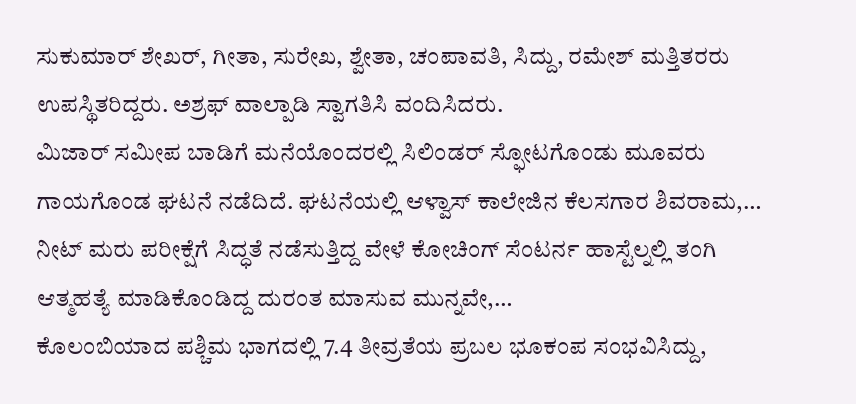ಸುಕುಮಾರ್ ಶೇಖರ್, ಗೀತಾ, ಸುರೇಖ, ಶ್ವೇತಾ, ಚಂಪಾವತಿ, ಸಿದ್ದು, ರಮೇಶ್ ಮತ್ತಿತರರು ಉಪಸ್ಥಿತರಿದ್ದರು. ಅಶ್ರಫ್ ವಾಲ್ಪಾಡಿ ಸ್ವಾಗತಿಸಿ ವಂದಿಸಿದರು.
ಮಿಜಾರ್ ಸಮೀಪ ಬಾಡಿಗೆ ಮನೆಯೊಂದರಲ್ಲಿ ಸಿಲಿಂಡರ್ ಸ್ಫೋಟಗೊಂಡು ಮೂವರು ಗಾಯಗೊಂಡ ಘಟನೆ ನಡೆದಿದೆ. ಘಟನೆಯಲ್ಲಿ ಆಳ್ವಾಸ್ ಕಾಲೇಜಿನ ಕೆಲಸಗಾರ ಶಿವರಾಮ,…
ನೀಟ್ ಮರು ಪರೀಕ್ಷೆಗೆ ಸಿದ್ಧತೆ ನಡೆಸುತ್ತಿದ್ದ ವೇಳೆ ಕೋಚಿಂಗ್ ಸೆಂಟರ್ನ ಹಾಸ್ಟೆಲ್ನಲ್ಲಿ ತಂಗಿ ಆತ್ಮಹತ್ಯೆ ಮಾಡಿಕೊಂಡಿದ್ದ ದುರಂತ ಮಾಸುವ ಮುನ್ನವೇ,…
ಕೊಲಂಬಿಯಾದ ಪಶ್ಚಿಮ ಭಾಗದಲ್ಲಿ 7.4 ತೀವ್ರತೆಯ ಪ್ರಬಲ ಭೂಕಂಪ ಸಂಭವಿಸಿದ್ದು,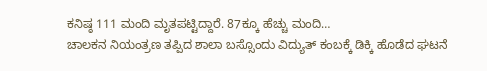ಕನಿಷ್ಠ 111 ಮಂದಿ ಮೃತಪಟ್ಟಿದ್ದಾರೆ. 87ಕ್ಕೂ ಹೆಚ್ಚು ಮಂದಿ…
ಚಾಲಕನ ನಿಯಂತ್ರಣ ತಪ್ಪಿದ ಶಾಲಾ ಬಸ್ಸೊಂದು ವಿದ್ಯುತ್ ಕಂಬಕ್ಕೆ ಡಿಕ್ಕಿ ಹೊಡೆದ ಘಟನೆ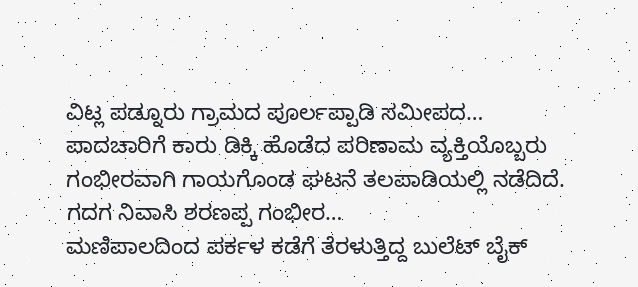ವಿಟ್ಲ ಪಡ್ನೂರು ಗ್ರಾಮದ ಪೂರ್ಲಪ್ಪಾಡಿ ಸಮೀಪದ…
ಪಾದಚಾರಿಗೆ ಕಾರು ಡಿಕ್ಕಿ ಹೊಡೆದ ಪರಿಣಾಮ ವ್ಯಕ್ತಿಯೊಬ್ಬರು ಗಂಭೀರವಾಗಿ ಗಾಯಗೊಂಡ ಘಟನೆ ತಲಪಾಡಿಯಲ್ಲಿ ನಡೆದಿದೆ. ಗದಗ ನಿವಾಸಿ ಶರಣಪ್ಪ ಗಂಭೀರ…
ಮಣಿಪಾಲದಿಂದ ಪರ್ಕಳ ಕಡೆಗೆ ತೆರಳುತ್ತಿದ್ದ ಬುಲೆಟ್ ಬೈಕ್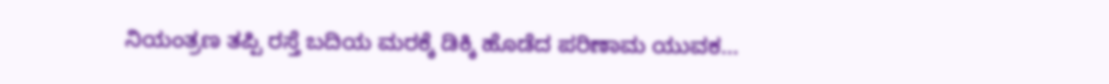ನಿಯಂತ್ರಣ ತಪ್ಪಿ ರಸ್ತೆ ಬದಿಯ ಮರಕ್ಕೆ ಡಿಕ್ಕಿ ಹೊಡೆದ ಪರಿಣಾಮ ಯುವಕ…